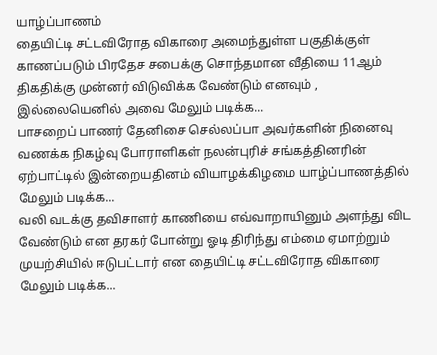யாழ்ப்பாணம்
தையிட்டி சட்டவிரோத விகாரை அமைந்துள்ள பகுதிக்குள் காணப்படும் பிரதேச சபைக்கு சொந்தமான வீதியை 11ஆம் திகதிக்கு முன்னர் விடுவிக்க வேண்டும் எனவும் , இல்லையெனில் அவை மேலும் படிக்க...
பாசறைப் பாணர் தேனிசை செல்லப்பா அவர்களின் நினைவு வணக்க நிகழ்வு போராளிகள் நலன்புரிச் சங்கத்தினரின் ஏற்பாட்டில் இன்றையதினம் வியாழக்கிழமை யாழ்ப்பாணத்தில் மேலும் படிக்க...
வலி வடக்கு தவிசாளர் காணியை எவ்வாறாயினும் அளந்து விட வேண்டும் என தரகர் போன்று ஓடி திரிந்து எம்மை ஏமாற்றும் முயற்சியில் ஈடுபட்டார் என தையிட்டி சட்டவிரோத விகாரை மேலும் படிக்க...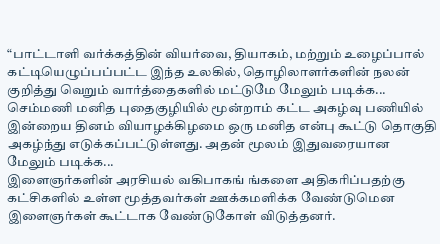“பாட்டாளி வர்க்கத்தின் வியர்வை, தியாகம், மற்றும் உழைப்பால் கட்டியெழுப்பப்பட்ட இந்த உலகில், தொழிலாளர்களின் நலன் குறித்து வெறும் வார்த்தைகளில் மட்டுமே மேலும் படிக்க...
செம்மணி மனித புதைகுழியில் மூன்றாம் கட்ட அகழ்வு பணியில் இன்றைய தினம் வியாழக்கிழமை ஒரு மனித என்பு கூட்டு தொகுதி அகழ்ந்து எடுக்கப்பட்டுள்ளது. அதன் மூலம் இதுவரையான மேலும் படிக்க...
இளைஞர்களின் அரசியல் வகிபாகங் ங்களை அதிகரிப்பதற்கு கட்சிகளில் உள்ள மூத்தவர்கள் ஊக்கமளிக்க வேண்டுமென இளைஞர்கள் கூட்டாக வேண்டுகோள் விடுத்தனர்.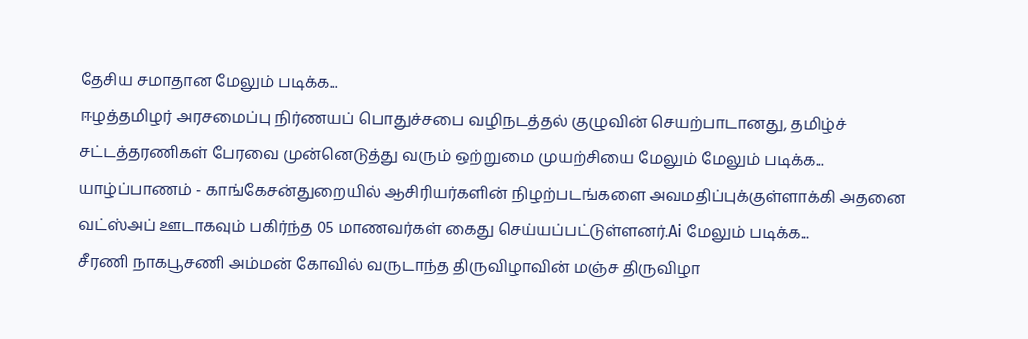தேசிய சமாதான மேலும் படிக்க...
ஈழத்தமிழர் அரசமைப்பு நிர்ணயப் பொதுச்சபை வழிநடத்தல் குழுவின் செயற்பாடானது, தமிழ்ச் சட்டத்தரணிகள் பேரவை முன்னெடுத்து வரும் ஒற்றுமை முயற்சியை மேலும் மேலும் படிக்க...
யாழ்ப்பாணம் - காங்கேசன்துறையில் ஆசிரியர்களின் நிழற்படங்களை அவமதிப்புக்குள்ளாக்கி அதனை வட்ஸ்அப் ஊடாகவும் பகிர்ந்த 05 மாணவர்கள் கைது செய்யப்பட்டுள்ளனர்.Ai மேலும் படிக்க...
சீரணி நாகபூசணி அம்மன் கோவில் வருடாந்த திருவிழாவின் மஞ்ச திருவிழா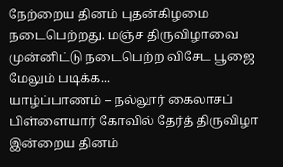நேற்றைய தினம் புதன்கிழமை நடைபெற்றது. மஞ்ச திருவிழாவை முன்னிட்டு நடைபெற்ற விசேட பூஜை மேலும் படிக்க...
யாழ்ப்பாணம் – நல்லூர் கைலாசப் பிள்ளையார் கோவில் தேர்த் திருவிழா இன்றைய தினம்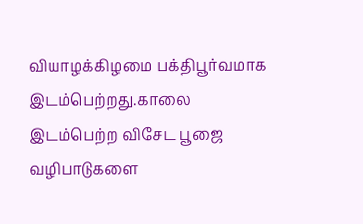வியாழக்கிழமை பக்திபூர்வமாக இடம்பெற்றது.காலை இடம்பெற்ற விசேட பூஜை வழிபாடுகளை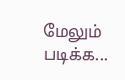மேலும் படிக்க...